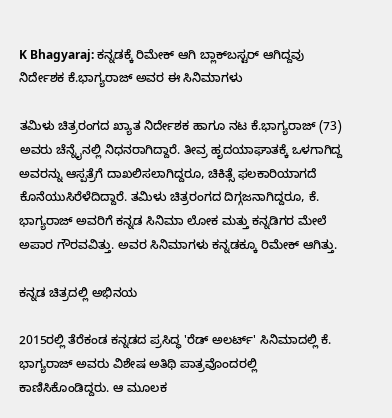K Bhagyaraj: ಕನ್ನಡಕ್ಕೆ ರಿಮೇಕ್ ಆಗಿ ಬ್ಲಾಕ್‌ಬಸ್ಟರ್ ಆಗಿದ್ದವು ನಿರ್ದೇಶಕ ಕೆ.ಭಾಗ್ಯರಾಜ್ ಅವರ ಈ ಸಿನಿಮಾಗಳು

ತಮಿಳು ಚಿತ್ರರಂಗದ ಖ್ಯಾತ ನಿರ್ದೇಶಕ ಹಾಗೂ ನಟ ಕೆ.ಭಾಗ್ಯರಾಜ್ (73) ಅವರು ಚೆನ್ನೈನಲ್ಲಿ ನಿಧನರಾಗಿದ್ದಾರೆ. ತೀವ್ರ ಹೃದಯಾಘಾತಕ್ಕೆ ಒಳಗಾಗಿದ್ದ ಅವರನ್ನು ಆಸ್ಪತ್ರೆಗೆ ದಾಖಲಿಸಲಾಗಿದ್ದರೂ, ಚಿಕಿತ್ಸೆ ಫಲಕಾರಿಯಾಗದೆ ಕೊನೆಯುಸಿರೆಳೆದಿದ್ದಾರೆ. ತಮಿಳು ಚಿತ್ರರಂಗದ ದಿಗ್ಗಜನಾಗಿದ್ದರೂ, ಕೆ. ಭಾಗ್ಯರಾಜ್ ಅವರಿಗೆ ಕನ್ನಡ ಸಿನಿಮಾ ಲೋಕ ಮತ್ತು ಕನ್ನಡಿಗರ ಮೇಲೆ ಅಪಾರ ಗೌರವವಿತ್ತು. ಅವರ ಸಿನಿಮಾಗಳು ಕನ್ನಡಕ್ಕೂ ರಿಮೇಕ್‌ ಆಗಿತ್ತು.

ಕನ್ನಡ ಚಿತ್ರದಲ್ಲಿ ಅಭಿನಯ

2015ರಲ್ಲಿ ತೆರೆಕಂಡ ಕನ್ನಡದ ಪ್ರಸಿದ್ಧ 'ರೆಡ್ ಅಲರ್ಟ್' ಸಿನಿಮಾದಲ್ಲಿ ಕೆ. ಭಾಗ್ಯರಾಜ್ ಅವರು ವಿಶೇಷ ಅತಿಥಿ ಪಾತ್ರವೊಂದರಲ್ಲಿ ಕಾಣಿಸಿಕೊಂಡಿದ್ದರು. ಆ ಮೂಲಕ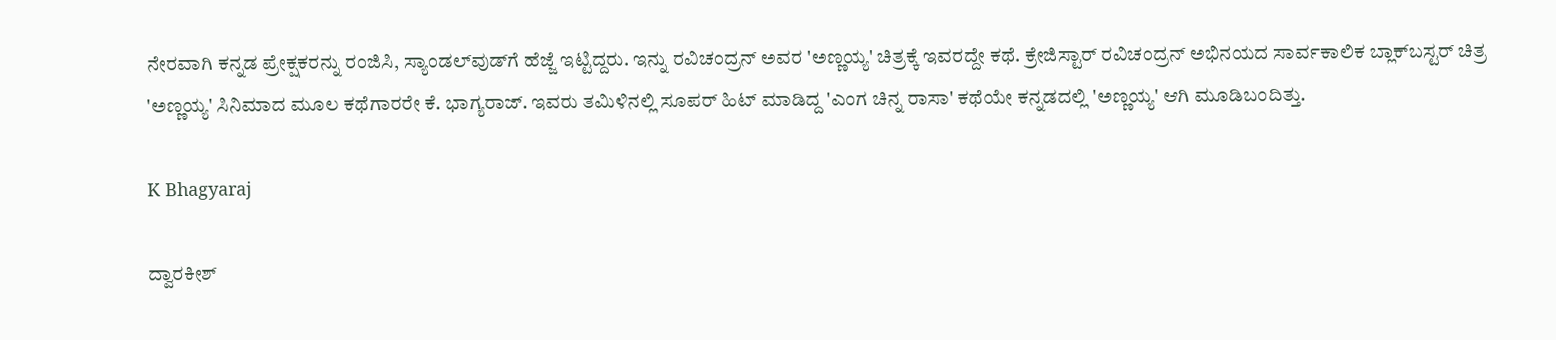ನೇರವಾಗಿ ಕನ್ನಡ ಪ್ರೇಕ್ಷಕರನ್ನು ರಂಜಿಸಿ, ಸ್ಯಾಂಡಲ್‌ವುಡ್‌ಗೆ ಹೆಜ್ಜೆ ಇಟ್ಟಿದ್ದರು. ಇನ್ನು ರವಿಚಂದ್ರನ್ ಅವರ 'ಅಣ್ಣಯ್ಯ' ಚಿತ್ರಕ್ಕೆ ಇವರದ್ದೇ ಕಥೆ. ಕ್ರೇಜಿಸ್ಟಾರ್ ರವಿಚಂದ್ರನ್ ಅಭಿನಯದ ಸಾರ್ವಕಾಲಿಕ ಬ್ಲಾಕ್‌ಬಸ್ಟರ್ ಚಿತ್ರ 'ಅಣ್ಣಯ್ಯ' ಸಿನಿಮಾದ ಮೂಲ ಕಥೆಗಾರರೇ ಕೆ. ಭಾಗ್ಯರಾಜ್. ಇವರು ತಮಿಳಿನಲ್ಲಿ ಸೂಪರ್ ಹಿಟ್ ಮಾಡಿದ್ದ 'ಎಂಗ ಚಿನ್ನ ರಾಸಾ' ಕಥೆಯೇ ಕನ್ನಡದಲ್ಲಿ 'ಅಣ್ಣಯ್ಯ' ಆಗಿ ಮೂಡಿಬಂದಿತ್ತು.

K Bhagyaraj

ದ್ವಾರಕೀಶ್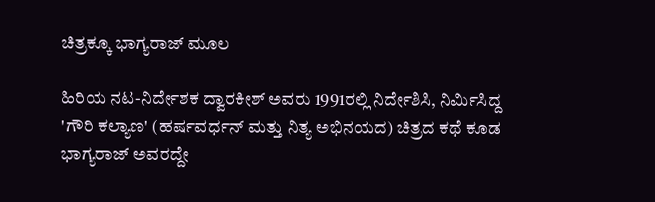ಚಿತ್ರಕ್ಕೂ ಭಾಗ್ಯರಾಜ್ ಮೂಲ

ಹಿರಿಯ ನಟ-ನಿರ್ದೇಶಕ ದ್ವಾರಕೀಶ್ ಅವರು 1991ರಲ್ಲಿ ನಿರ್ದೇಶಿಸಿ, ನಿರ್ಮಿಸಿದ್ದ 'ಗೌರಿ ಕಲ್ಯಾಣ' (ಹರ್ಷವರ್ಧನ್ ಮತ್ತು ನಿತ್ಯ ಅಭಿನಯದ) ಚಿತ್ರದ ಕಥೆ ಕೂಡ ಭಾಗ್ಯರಾಜ್ ಅವರದ್ದೇ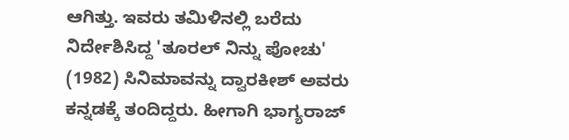ಆಗಿತ್ತು. ಇವರು ತಮಿಳಿನಲ್ಲಿ ಬರೆದು ನಿರ್ದೇಶಿಸಿದ್ದ 'ತೂರಲ್ ನಿನ್ನು ಪೋಚು' (1982) ಸಿನಿಮಾವನ್ನು ದ್ವಾರಕೀಶ್ ಅವರು ಕನ್ನಡಕ್ಕೆ ತಂದಿದ್ದರು. ಹೀಗಾಗಿ ಭಾಗ್ಯರಾಜ್‌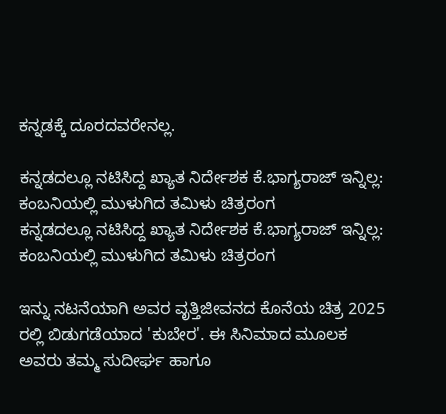ಕನ್ನಡಕ್ಕೆ ದೂರದವರೇನಲ್ಲ.

ಕನ್ನಡದಲ್ಲೂ ನಟಿಸಿದ್ದ ಖ್ಯಾತ ನಿರ್ದೇಶಕ ಕೆ.ಭಾಗ್ಯರಾಜ್ ಇನ್ನಿಲ್ಲ: ಕಂಬನಿಯಲ್ಲಿ ಮುಳುಗಿದ ತಮಿಳು ಚಿತ್ರರಂಗ
ಕನ್ನಡದಲ್ಲೂ ನಟಿಸಿದ್ದ ಖ್ಯಾತ ನಿರ್ದೇಶಕ ಕೆ.ಭಾಗ್ಯರಾಜ್ ಇನ್ನಿಲ್ಲ: ಕಂಬನಿಯಲ್ಲಿ ಮುಳುಗಿದ ತಮಿಳು ಚಿತ್ರರಂಗ

ಇನ್ನು ನಟನೆಯಾಗಿ ಅವರ ವೃತ್ತಿಜೀವನದ ಕೊನೆಯ ಚಿತ್ರ 2025 ರಲ್ಲಿ ಬಿಡುಗಡೆಯಾದ 'ಕುಬೇರ'. ಈ ಸಿನಿಮಾದ ಮೂಲಕ ಅವರು ತಮ್ಮ ಸುದೀರ್ಘ ಹಾಗೂ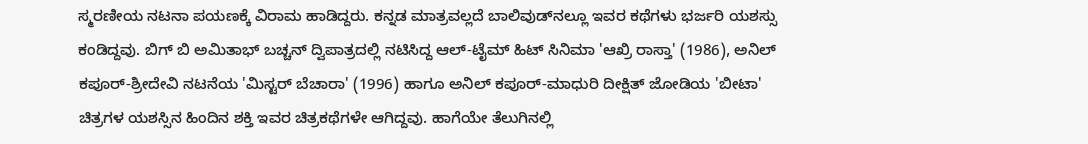ಸ್ಮರಣೀಯ ನಟನಾ ಪಯಣಕ್ಕೆ ವಿರಾಮ ಹಾಡಿದ್ದರು. ಕನ್ನಡ ಮಾತ್ರವಲ್ಲದೆ ಬಾಲಿವುಡ್‌ನಲ್ಲೂ ಇವರ ಕಥೆಗಳು ಭರ್ಜರಿ ಯಶಸ್ಸು ಕಂಡಿದ್ದವು. ಬಿಗ್ ಬಿ ಅಮಿತಾಭ್ ಬಚ್ಚನ್ ದ್ವಿಪಾತ್ರದಲ್ಲಿ ನಟಿಸಿದ್ದ ಆಲ್-ಟೈಮ್ ಹಿಟ್ ಸಿನಿಮಾ 'ಆಖ್ರಿ ರಾಸ್ತಾ' (1986), ಅನಿಲ್ ಕಪೂರ್-ಶ್ರೀದೇವಿ ನಟನೆಯ 'ಮಿಸ್ಟರ್ ಬೆಚಾರಾ' (1996) ಹಾಗೂ ಅನಿಲ್ ಕಪೂರ್-ಮಾಧುರಿ ದೀಕ್ಷಿತ್ ಜೋಡಿಯ 'ಬೀಟಾ' ಚಿತ್ರಗಳ ಯಶಸ್ಸಿನ ಹಿಂದಿನ ಶಕ್ತಿ ಇವರ ಚಿತ್ರಕಥೆಗಳೇ ಆಗಿದ್ದವು. ಹಾಗೆಯೇ ತೆಲುಗಿನಲ್ಲಿ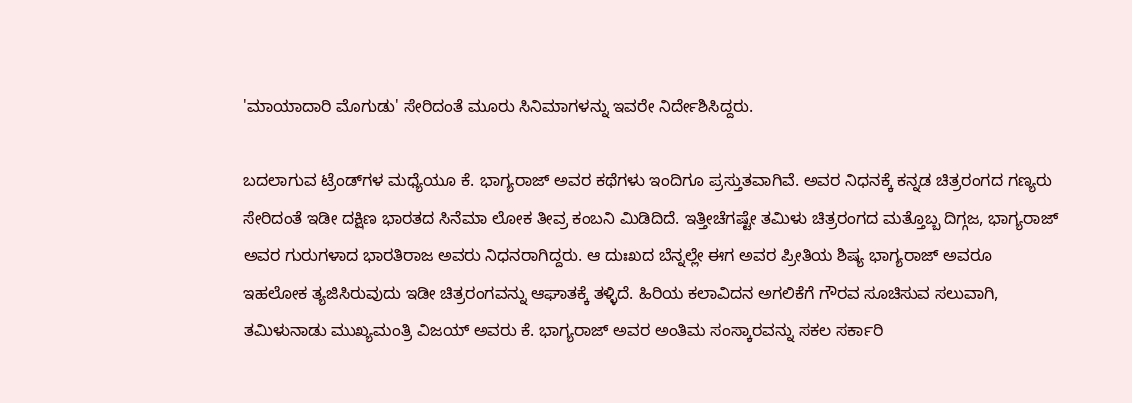'ಮಾಯಾದಾರಿ ಮೊಗುಡು' ಸೇರಿದಂತೆ ಮೂರು ಸಿನಿಮಾಗಳನ್ನು ಇವರೇ ನಿರ್ದೇಶಿಸಿದ್ದರು.

ಬದಲಾಗುವ ಟ್ರೆಂಡ್‌ಗಳ ಮಧ್ಯೆಯೂ ಕೆ. ಭಾಗ್ಯರಾಜ್ ಅವರ ಕಥೆಗಳು ಇಂದಿಗೂ ಪ್ರಸ್ತುತವಾಗಿವೆ. ಅವರ ನಿಧನಕ್ಕೆ ಕನ್ನಡ ಚಿತ್ರರಂಗದ ಗಣ್ಯರು ಸೇರಿದಂತೆ ಇಡೀ ದಕ್ಷಿಣ ಭಾರತದ ಸಿನೆಮಾ ಲೋಕ ತೀವ್ರ ಕಂಬನಿ ಮಿಡಿದಿದೆ. ಇತ್ತೀಚೆಗಷ್ಟೇ ತಮಿಳು ಚಿತ್ರರಂಗದ ಮತ್ತೊಬ್ಬ ದಿಗ್ಗಜ, ಭಾಗ್ಯರಾಜ್ ಅವರ ಗುರುಗಳಾದ ಭಾರತಿರಾಜ ಅವರು ನಿಧನರಾಗಿದ್ದರು. ಆ ದುಃಖದ ಬೆನ್ನಲ್ಲೇ ಈಗ ಅವರ ಪ್ರೀತಿಯ ಶಿಷ್ಯ ಭಾಗ್ಯರಾಜ್ ಅವರೂ ಇಹಲೋಕ ತ್ಯಜಿಸಿರುವುದು ಇಡೀ ಚಿತ್ರರಂಗವನ್ನು ಆಘಾತಕ್ಕೆ ತಳ್ಳಿದೆ. ಹಿರಿಯ ಕಲಾವಿದನ ಅಗಲಿಕೆಗೆ ಗೌರವ ಸೂಚಿಸುವ ಸಲುವಾಗಿ, ತಮಿಳುನಾಡು ಮುಖ್ಯಮಂತ್ರಿ ವಿಜಯ್ ಅವರು ಕೆ. ಭಾಗ್ಯರಾಜ್ ಅವರ ಅಂತಿಮ ಸಂಸ್ಕಾರವನ್ನು ಸಕಲ ಸರ್ಕಾರಿ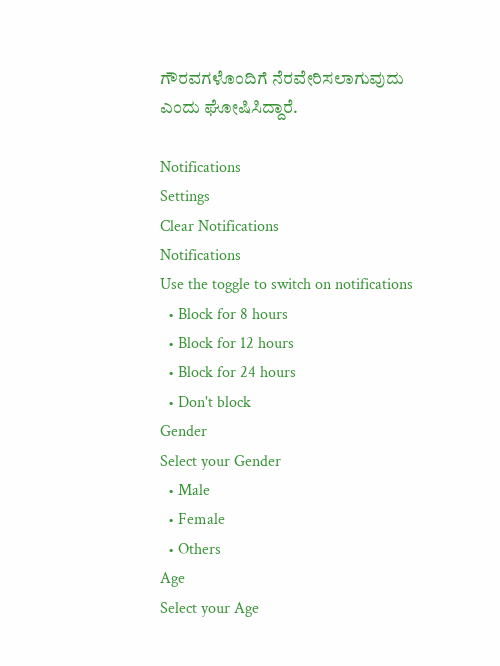ಗೌರವಗಳೊಂದಿಗೆ ನೆರವೇರಿಸಲಾಗುವುದು ಎಂದು ಘೋಷಿಸಿದ್ದಾರೆ.

Notifications
Settings
Clear Notifications
Notifications
Use the toggle to switch on notifications
  • Block for 8 hours
  • Block for 12 hours
  • Block for 24 hours
  • Don't block
Gender
Select your Gender
  • Male
  • Female
  • Others
Age
Select your Age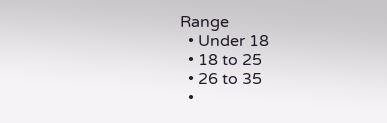Range
  • Under 18
  • 18 to 25
  • 26 to 35
  •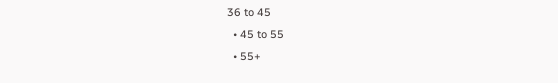36 to 45
  • 45 to 55
  • 55+